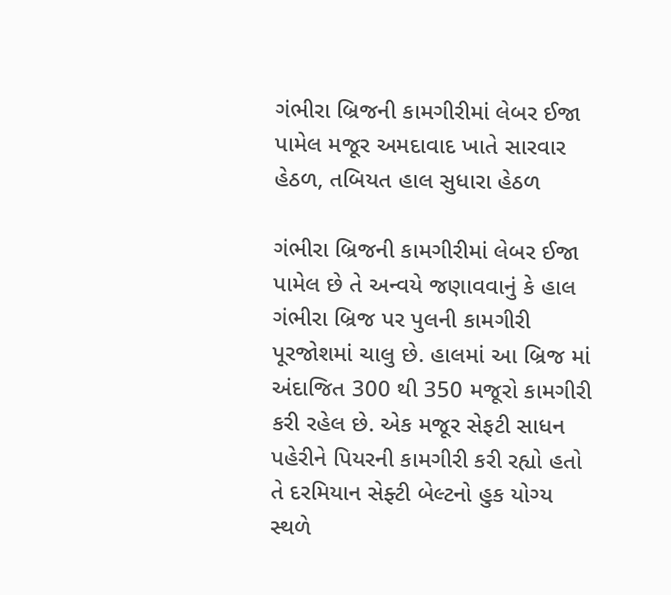ગંભીરા બ્રિજની કામગીરીમાં લેબર ઈજા પામેલ મજૂર અમદાવાદ ખાતે સારવાર હેઠળ, તબિયત હાલ સુધારા હેઠળ

ગંભીરા બ્રિજની કામગીરીમાં લેબર ઈજા પામેલ છે તે અન્વયે જણાવવાનું કે હાલ ગંભીરા બ્રિજ પર પુલની કામગીરી પૂરજોશમાં ચાલુ છે. હાલમાં આ બ્રિજ માં અંદાજિત 300 થી 350 મજૂરો કામગીરી કરી રહેલ છે. એક મજૂર સેફટી સાધન પહેરીને પિયરની કામગીરી કરી રહ્યો હતો તે દરમિયાન સેફ્ટી બેલ્ટનો હુક યોગ્ય સ્થળે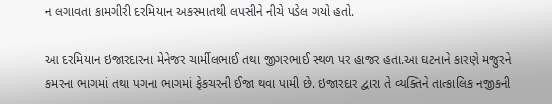ન લગાવતા કામગીરી દરમિયાન અકસ્માતથી લપસીને નીચે પડેલ ગયો હતો.

આ દરમિયાન ઇજારદારના મેનેજર ચાર્મીલભાઈ તથા જીગરભાઈ સ્થળ પર હાજર હતા.આ ઘટનાને કારણે મજુરને કમરના ભાગમાં તથા પગના ભાગમાં ફેકચરની ઈજા થવા પામી છે. ઇજારદાર દ્વારા તે વ્યક્તિને તાત્કાલિક નજીકની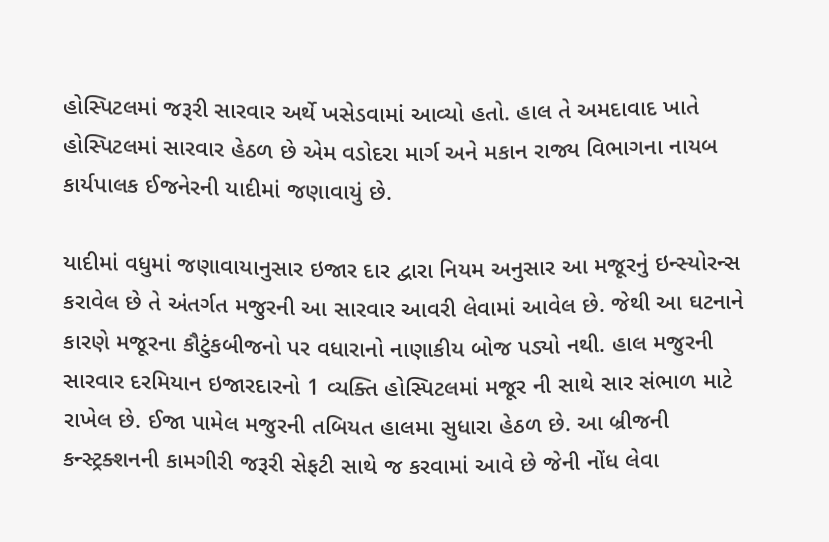હોસ્પિટલમાં જરૂરી સારવાર અર્થે ખસેડવામાં આવ્યો હતો. હાલ તે અમદાવાદ ખાતે હોસ્પિટલમાં સારવાર હેઠળ છે એમ વડોદરા માર્ગ અને મકાન રાજ્ય વિભાગના નાયબ કાર્યપાલક ઈજનેરની યાદીમાં જણાવાયું છે.

યાદીમાં વધુમાં જણાવાયાનુસાર ઇજાર દાર દ્વારા નિયમ અનુસાર આ મજૂરનું ઇન્સ્યોરન્સ કરાવેલ છે તે અંતર્ગત મજુરની આ સારવાર આવરી લેવામાં આવેલ છે. જેથી આ ઘટનાને કારણે મજૂરના કૌટુંકબીજનો પર વધારાનો નાણાકીય બોજ પડ્યો નથી. હાલ મજુરની સારવાર દરમિયાન ઇજારદારનો 1 વ્યક્તિ હોસ્પિટલમાં મજૂર ની સાથે સાર સંભાળ માટે રાખેલ છે. ઈજા પામેલ મજુરની તબિયત હાલમા સુધારા હેઠળ છે. આ બ્રીજની કન્સ્ટ્રક્શનની કામગીરી જરૂરી સેફટી સાથે જ કરવામાં આવે છે જેની નોંધ લેવા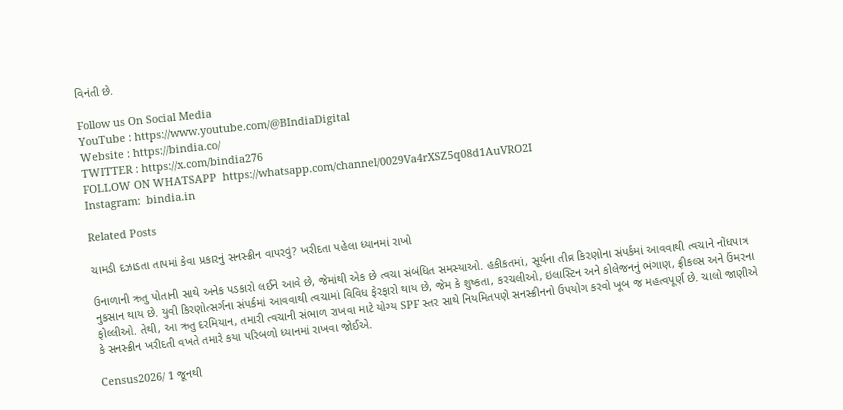વિનંતી છે.

Follow us On Social Media
YouTube : https://www.youtube.com/@BIndiaDigital
Website : https://bindia.co/
TWITTER : https://x.com/bindia276
FOLLOW ON WHATSAPP  https://whatsapp.com/channel/0029Va4rXSZ5q08d1AuVRO2I
Instagram:  bindia.in

Related Posts

ચામડી દઝાડતા તાપમાં કેવા પ્રકારનું સનસ્ક્રીન વાપરવું? ખરીદતા પહેલા ધ્યાનમાં રાખો

ઉનાળાની ઋતુ પોતાની સાથે અનેક પડકારો લઈને આવે છે, જેમાંથી એક છે ત્વચા સંબંધિત સમસ્યાઓ. હકીકતમાં, સૂર્યના તીવ્ર કિરણોના સંપર્કમાં આવવાથી ત્વચાને નોંધપાત્ર નુકસાન થાય છે. યુવી કિરણોત્સર્ગના સંપર્કમાં આવવાથી ત્વચામાં વિવિધ ફેરફારો થાય છે, જેમ કે શુષ્કતા, કરચલીઓ, ઇલાસ્ટિન અને કોલેજનનું ભંગાણ, ફ્રીકલ્સ અને ઉંમરના ફોલ્લીઓ. તેથી, આ ઋતુ દરમિયાન, તમારી ત્વચાની સંભાળ રાખવા માટે યોગ્ય SPF સ્તર સાથે નિયમિતપણે સનસ્ક્રીનનો ઉપયોગ કરવો ખૂબ જ મહત્વપૂર્ણ છે. ચાલો જાણીએ કે સનસ્ક્રીન ખરીદતી વખતે તમારે કયા પરિબળો ધ્યાનમાં રાખવા જોઈએ.

Census2026/ 1 જૂનથી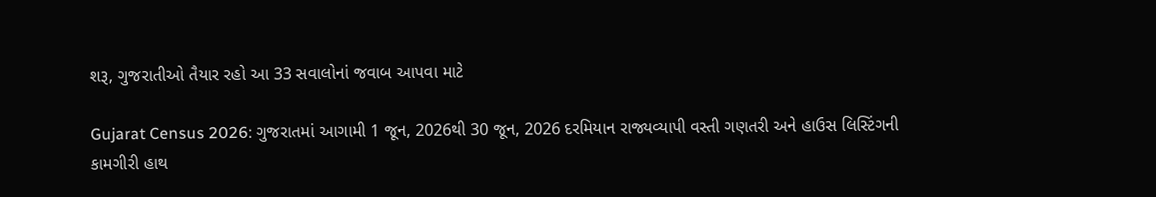શરૂ, ગુજરાતીઓ તૈયાર રહો આ 33 સવાલોનાં જવાબ આપવા માટે

Gujarat Census 2026: ગુજરાતમાં આગામી 1 જૂન, 2026થી 30 જૂન, 2026 દરમિયાન રાજ્યવ્યાપી વસ્તી ગણતરી અને હાઉસ લિસ્ટિંગની કામગીરી હાથ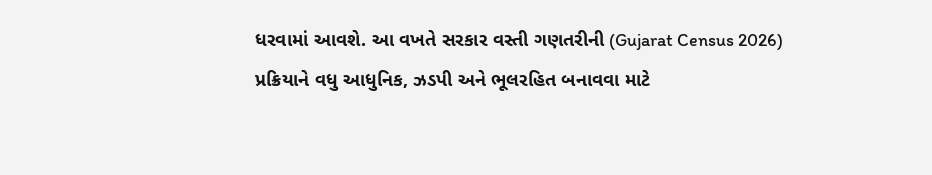ધરવામાં આવશે. આ વખતે સરકાર વસ્તી ગણતરીની (Gujarat Census 2026) પ્રક્રિયાને વધુ આધુનિક, ઝડપી અને ભૂલરહિત બનાવવા માટે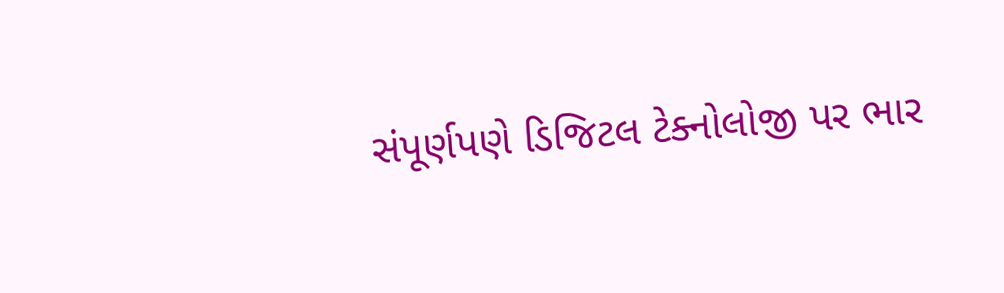સંપૂર્ણપણે ડિજિટલ ટેક્નોલોજી પર ભાર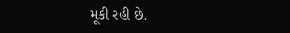મૂકી રહી છે.